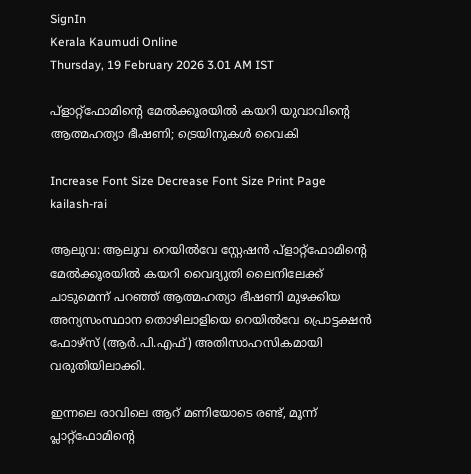SignIn
Kerala Kaumudi Online
Thursday, 19 February 2026 3.01 AM IST

പ്ളാറ്റ്ഫോമിന്റെ മേൽക്കൂരയിൽ കയറി യുവാവിന്റെ ആത്മഹത്യാ ഭീഷണി; ട്രെയിനുകൾ വൈകി

Increase Font Size Decrease Font Size Print Page
kailash-rai

ആലുവ: ആലുവ റെയിൽവേ സ്റ്റേഷൻ പ്ളാറ്റ്ഫോമിന്റെ മേൽക്കൂരയിൽ കയറി വൈദ്യുതി ലൈനിലേക്ക് ചാടുമെന്ന് പറഞ്ഞ് ആത്മഹത്യാ ഭീഷണി മുഴക്കിയ അന്യസംസ്ഥാന തൊഴിലാളിയെ റെയിൽവേ പ്രൊട്ടക്ഷൻ ഫോഴ്സ് (ആർ.പി.എഫ്) അതിസാഹസികമായി വരുതിയിലാക്കി.

ഇന്നലെ രാവിലെ ആറ് മണിയോടെ രണ്ട്, മൂന്ന് പ്ലാറ്റ്‌ഫോമിന്റെ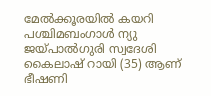മേൽക്കൂരയിൽ കയറി പശ്ചിമബംഗാൾ ന്യു ജയ്പാൽഗുരി സ്വദേശി കൈലാഷ് റായി (35) ആണ് ഭീഷണി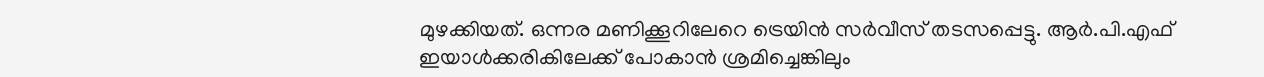മുഴക്കിയത്. ഒന്നര മണിക്കൂറിലേറെ ട്രെയിൻ സർവീസ് തടസപ്പെട്ടു. ആർ.പി.എഫ് ഇയാൾക്കരികിലേക്ക് പോകാൻ ശ്രമിച്ചെങ്കിലും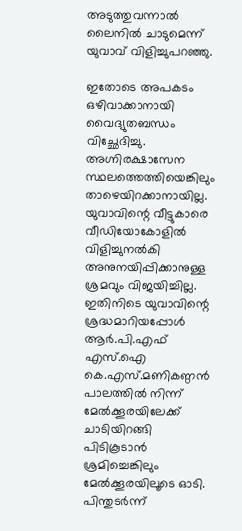അടുത്തുവന്നാൽ ലൈനിൽ ചാടുമെന്ന് യുവാവ് വിളിച്ചുപറഞ്ഞു.

ഇതോടെ അപകടം ഒഴിവാക്കാനായി വൈദ്യുതബന്ധം വിച്ഛേദിച്ചു. അഗ്നിരക്ഷാസേന സ്ഥലത്തെത്തിയെങ്കിലും താഴെയിറക്കാനായില്ല. യുവാവിന്റെ വീട്ടുകാരെ വീഡിയോകോളിൽ വിളിച്ചുനൽകി അനുനയിപ്പിക്കാനുള്ള ശ്രമവും വിജയിച്ചില്ല. ഇതിനിടെ യുവാവിന്റെ ശ്രദ്ധമാറിയപ്പോൾ ആർ.പി.എഫ് എസ്‌.ഐ കെ.എസ്.മണികണ്ഠൻ പാലത്തിൽ നിന്ന് മേൽക്കൂരയിലേക്ക് ചാടിയിറങ്ങി പിടികൂടാൻ ശ്രമിച്ചെങ്കിലും മേൽക്കൂരയിലൂടെ ഓടി. പിന്തുടർന്ന്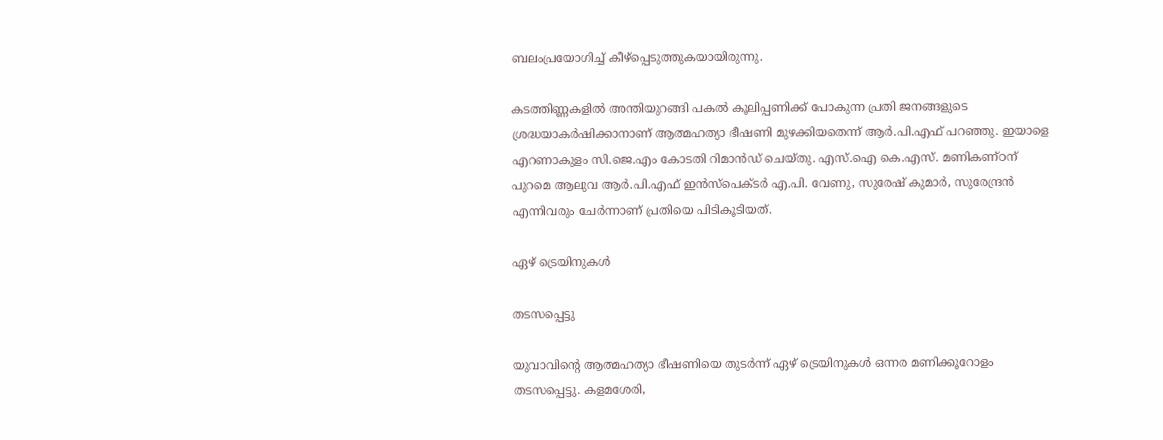ബലംപ്രയോഗിച്ച് കീഴ്‌പ്പെടുത്തുകയായിരുന്നു.

കടത്തിണ്ണകളിൽ അന്തിയുറങ്ങി പകൽ കൂലിപ്പണിക്ക് പോകുന്ന പ്രതി ജനങ്ങളുടെ ശ്രദ്ധയാകർഷിക്കാനാണ് ആത്മഹത്യാ ഭീഷണി മുഴക്കിയതെന്ന് ആർ.പി.എഫ് പറഞ്ഞു. ഇയാളെ എറണാകുളം സി.ജെ.എം കോടതി റിമാൻഡ് ചെയ്തു. എസ്‌.ഐ കെ.എസ്. മണികണ്ഠന് പുറമെ ആലുവ ആർ.പി.എഫ് ഇൻസ്‌പെക്ടർ എ.പി. വേണു, സുരേഷ് കുമാർ, സുരേന്ദ്രൻ എന്നിവരും ചേർന്നാണ് പ്രതിയെ പിടികൂടിയത്.

ഏഴ് ട്രെയിനുകൾ

തടസപ്പെട്ടു

യുവാവിന്റെ ആത്മഹത്യാ ഭീഷണിയെ തുടർന്ന് ഏഴ് ട്രെയിനുകൾ ഒന്നര മണിക്കൂറോളം തടസപ്പെട്ടു. കളമശേരി,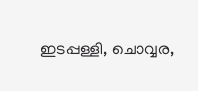ഇടപ്പള്ളി, ചൊവ്വര,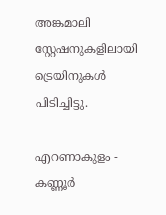അങ്കമാലി സ്റ്റേഷനുകളിലായി ട്രെയിനുകൾ പിടിച്ചിട്ടു.

എറണാകുളം - കണ്ണൂർ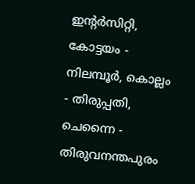ഇന്റർസിറ്റി, കോട്ടയം - നിലമ്പൂർ, കൊല്ലം - തിരുപ്പതി, ചെന്നൈ - തിരുവനന്തപുരം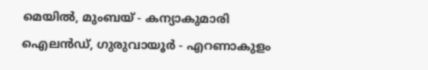മെയിൽ, മുംബയ് - കന്യാകുമാരി ഐലൻഡ്, ഗുരുവായൂർ - എറണാകുളം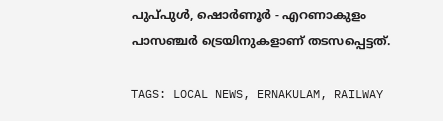പുപ്‌പുൾ, ഷൊർണൂർ - എറണാകുളം പാസഞ്ചർ ട്രെയിനുകളാണ് തടസപ്പെട്ടത്.

TAGS: LOCAL NEWS, ERNAKULAM, RAILWAY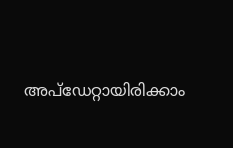അപ്ഡേറ്റായിരിക്കാം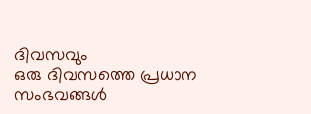ദിവസവും
ഒരു ദിവസത്തെ പ്രധാന സംഭവങ്ങൾ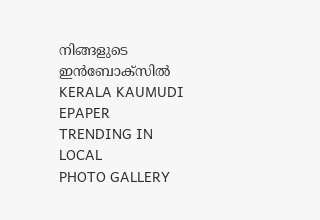നിങ്ങളുടെ ഇൻബോക്സിൽ
KERALA KAUMUDI EPAPER
TRENDING IN LOCAL
PHOTO GALLERY